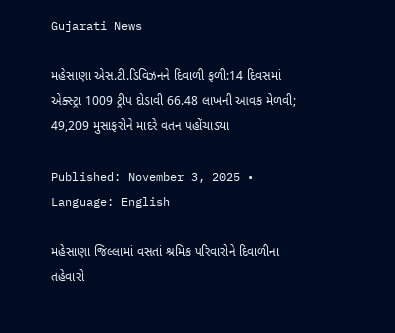Gujarati News

મહેસાણા એસ.ટી.ડિવિઝનને દિવાળી ફળી:14 દિવસમાં એક્સ્ટ્રા 1009 ટ્રીપ દોડાવી 66.48 લાખની આવક મેળવી; 49,209 મુસાફરોને માદરે વતન પહોંચાડ્યા

Published: November 3, 2025 • Language: English

મહેસાણા જિલ્લામાં વસતાં શ્રમિક પરિવારોને દિવાળીના તહેવારો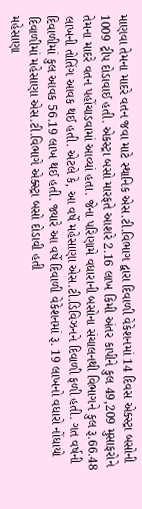માણવા તેમના માદરે વતન જવા માટે સ્થાનિક એસ.ટી.વિભાગ દ્વારા દિવાળી વેકેશનમાં 14 દિવસ એક્સ્ટ્રા બસોની 1009 ટ્રીપ દોડાવાઈ હતી. એકસ્ટ્રા બસો મારફતે આશરે 2.16 લાખ કિમી અંતર કાપીને કુલ 49,209 મુસાફરોને તેમના માદરે વતન પહોંચાડવામાં આવ્યાં હતા. જેના પરિણામે વધારાની બસોના સંચાલનથી વિભાગને કુલ રૂ.66.48 લાખની તોતિંગ આવક થઈ હતી. એટલે કે, આ વર્ષે મહેસાણા એસ.ટી.ડિવિઝનને દિવાળી ફળી હતી. ગત વર્ષની દિવાળીમાં કુલ આવક 56.19 લાખ થઈ હતી. જ્યારે આ વર્ષે દિવાળી વેકેશનમાં રૂ. 19 લાખનો વધારો નોંધાયો દિવાળીમાં મહેસાણા એસ.ટી.વિભાગે એક્સ્ટ્રા બસો દોડાવી હતી
મહેસાણા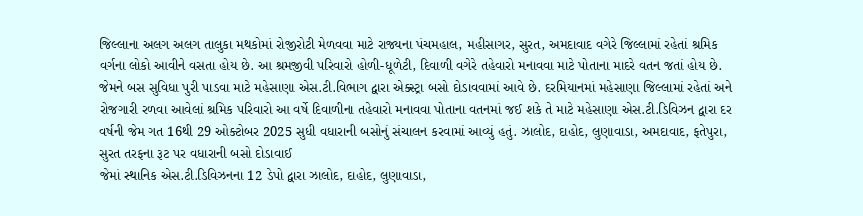જિલ્લાના અલગ અલગ તાલુકા મથકોમાં રોજીરોટી મેળવવા માટે રાજ્યના પંચમહાલ, મહીસાગર, સુરત, અમદાવાદ વગેરે જિલ્લામાં રહેતાં શ્રમિક વર્ગના લોકો આવીને વસતા હોય છે. આ શ્રમજીવી પરિવારો હોળી-ધૂળેટી, દિવાળી વગેરે તહેવારો મનાવવા માટે પોતાના માદરે વતન જતાં હોય છે. જેમને બસ સુવિધા પુરી પાડવા માટે મહેસાણા એસ.ટી.વિભાગ દ્વારા એક્સ્ટ્રા બસો દોડાવવામાં આવે છે. દરમિયાનમાં મહેસાણા જિલ્લામાં રહેતાં અને રોજગારી રળવા આવેલાં શ્રમિક પરિવારો આ વર્ષે દિવાળીના તહેવારો મનાવવા પોતાના વતનમાં જઈ શકે તે માટે મહેસાણા એસ.ટી.ડિવિઝન દ્વારા દર વર્ષની જેમ ગત 16થી 29 ઓક્ટોબર 2025 સુધી વધારાની બસોનું સંચાલન કરવામાં આવ્યું હતું. ઝાલોદ, દાહોદ, લુણાવાડા, અમદાવાદ, ફતેપુરા, સુરત તરફના રૂટ પર વધારાની બસો દોડાવાઈ
જેમાં સ્થાનિક એસ.ટી.ડિવિઝનના 12 ડેપો દ્વારા ઝાલોદ, દાહોદ, લુણાવાડા,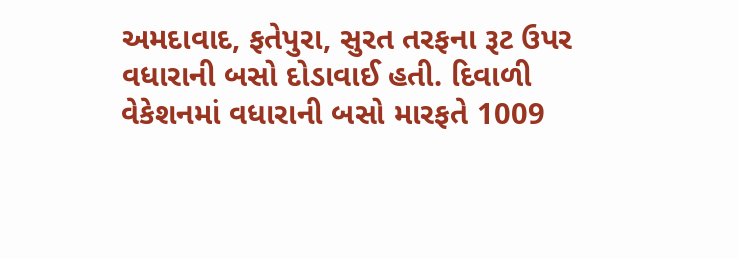અમદાવાદ, ફતેપુરા, સુરત તરફના રૂટ ઉપર વધારાની બસો દોડાવાઈ હતી. દિવાળી વેકેશનમાં વધારાની બસો મારફતે 1009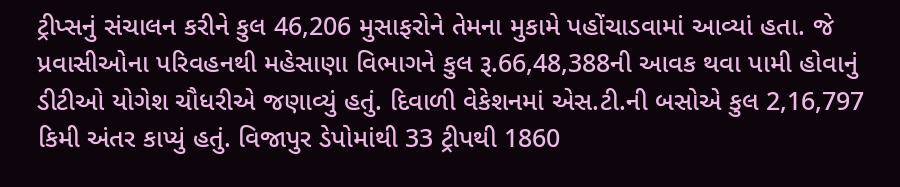ટ્રીપ્સનું સંચાલન કરીને કુલ 46,206 મુસાફરોને તેમના મુકામે પહોંચાડવામાં આવ્યાં હતા. જે પ્રવાસીઓના પરિવહનથી મહેસાણા વિભાગને કુલ રૂ.66,48,388ની આવક થવા પામી હોવાનું ડીટીઓ યોગેશ ચૌધરીએ જણાવ્યું હતું. દિવાળી વેકેશનમાં એસ.ટી.ની બસોએ કુલ 2,16,797 કિમી અંતર કાપ્યું હતું. વિજાપુર ડેપોમાંથી 33 ટ્રીપથી 1860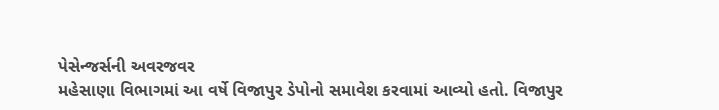પેસેન્જર્સની અવરજવર
મહેસાણા વિભાગમાં આ વર્ષે વિજાપુર ડેપોનો સમાવેશ કરવામાં આવ્યો હતો. વિજાપુર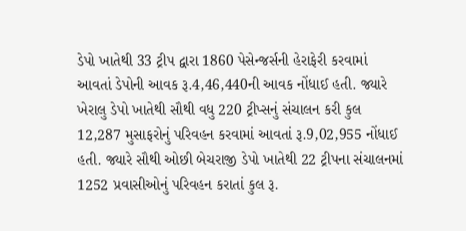ડેપો ખાતેથી 33 ટ્રીપ દ્વારા 1860 પેસેન્જર્સની હેરાફેરી કરવામાં આવતાં ડેપોની આવક રૂ.4,46,440ની આવક નોંધાઈ હતી. જ્યારે ખેરાલુ ડેપો ખાતેથી સૌથી વધુ 220 ટ્રીપ્સનું સંચાલન કરી કુલ 12,287 મુસાફરોનું પરિવહન કરવામાં આવતાં રૂ.9,02,955 નોંધાઈ હતી. જ્યારે સૌથી ઓછી બેચરાજી ડેપો ખાતેથી 22 ટ્રીપના સંચાલનમાં 1252 પ્રવાસીઓનું પરિવહન કરાતાં કુલ રૂ.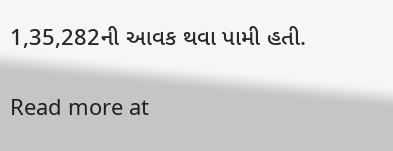1,35,282ની આવક થવા પામી હતી.

Read more at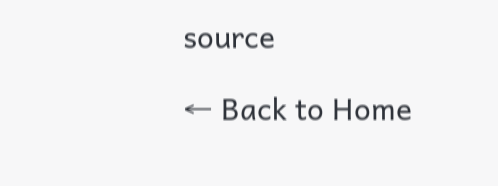source

← Back to Home